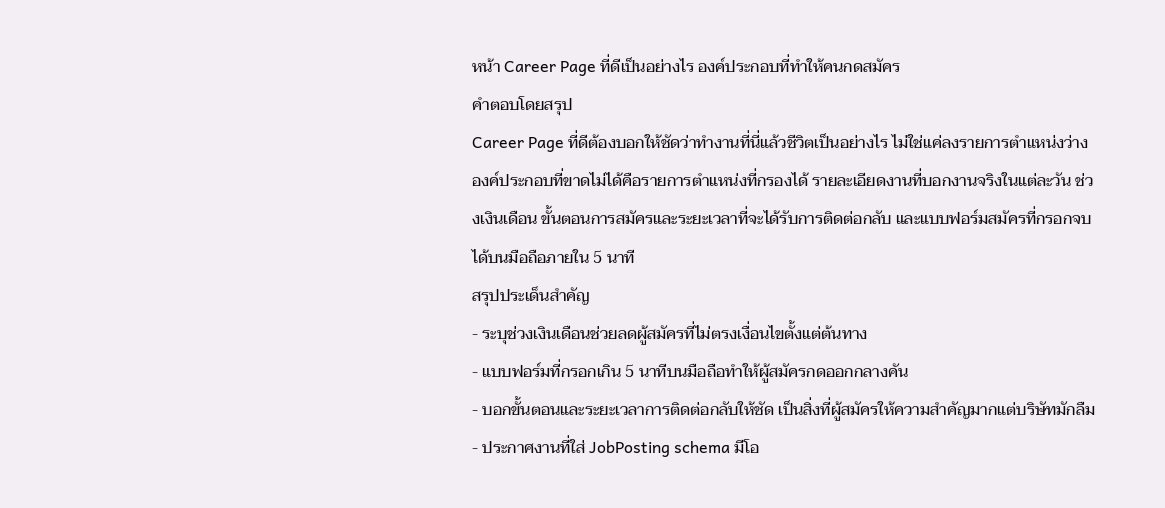หน้า Career Page ที่ดีเป็นอย่างไร องค์ประกอบที่ทำให้คนกดสมัคร
คำตอบโดยสรุป
Career Page ที่ดีต้องบอกให้ชัดว่าทำงานที่นี่แล้วชีวิตเป็นอย่างไร ไม่ใช่แค่ลงรายการตำแหน่งว่าง องค์ประกอบที่ขาดไม่ได้คือรายการตำแหน่งที่กรองได้ รายละเอียดงานที่บอกงานจริงในแต่ละวัน ช่วงเงินเดือน ขั้นตอนการสมัครและระยะเวลาที่จะได้รับการติดต่อกลับ และแบบฟอร์มสมัครที่กรอกจบได้บนมือถือภายใน 5 นาที
สรุปประเด็นสำคัญ
- ระบุช่วงเงินเดือนช่วยลดผู้สมัครที่ไม่ตรงเงื่อนไขตั้งแต่ต้นทาง
- แบบฟอร์มที่กรอกเกิน 5 นาทีบนมือถือทำให้ผู้สมัครกดออกกลางคัน
- บอกขั้นตอนและระยะเวลาการติดต่อกลับให้ชัด เป็นสิ่งที่ผู้สมัครให้ความสำคัญมากแต่บริษัทมักลืม
- ประกาศงานที่ใส่ JobPosting schema มีโอ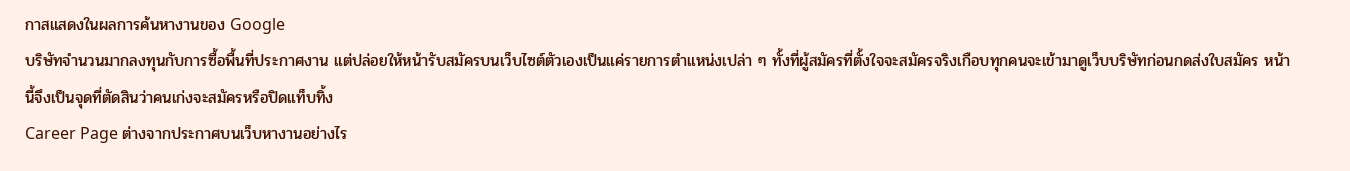กาสแสดงในผลการค้นหางานของ Google
บริษัทจำนวนมากลงทุนกับการซื้อพื้นที่ประกาศงาน แต่ปล่อยให้หน้ารับสมัครบนเว็บไซต์ตัวเองเป็นแค่รายการตำแหน่งเปล่า ๆ ทั้งที่ผู้สมัครที่ตั้งใจจะสมัครจริงเกือบทุกคนจะเข้ามาดูเว็บบริษัทก่อนกดส่งใบสมัคร หน้านี้จึงเป็นจุดที่ตัดสินว่าคนเก่งจะสมัครหรือปิดแท็บทิ้ง
Career Page ต่างจากประกาศบนเว็บหางานอย่างไร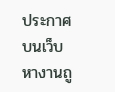ประกาศบนเว็บหางานถู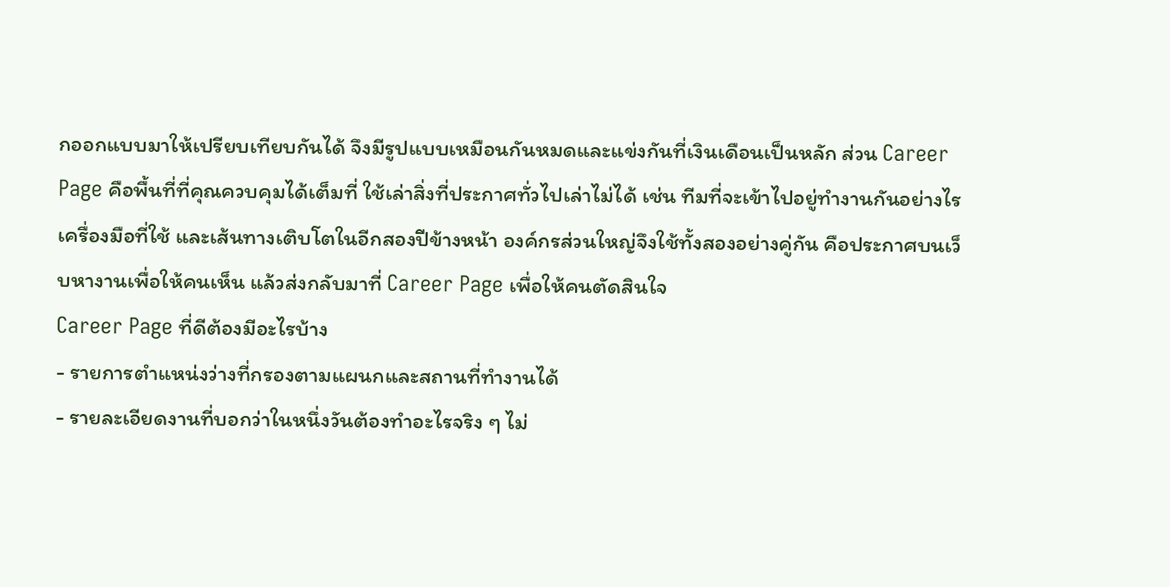กออกแบบมาให้เปรียบเทียบกันได้ จึงมีรูปแบบเหมือนกันหมดและแข่งกันที่เงินเดือนเป็นหลัก ส่วน Career Page คือพื้นที่ที่คุณควบคุมได้เต็มที่ ใช้เล่าสิ่งที่ประกาศทั่วไปเล่าไม่ได้ เช่น ทีมที่จะเข้าไปอยู่ทำงานกันอย่างไร เครื่องมือที่ใช้ และเส้นทางเติบโตในอีกสองปีข้างหน้า องค์กรส่วนใหญ่จึงใช้ทั้งสองอย่างคู่กัน คือประกาศบนเว็บหางานเพื่อให้คนเห็น แล้วส่งกลับมาที่ Career Page เพื่อให้คนตัดสินใจ
Career Page ที่ดีต้องมีอะไรบ้าง
- รายการตำแหน่งว่างที่กรองตามแผนกและสถานที่ทำงานได้
- รายละเอียดงานที่บอกว่าในหนึ่งวันต้องทำอะไรจริง ๆ ไม่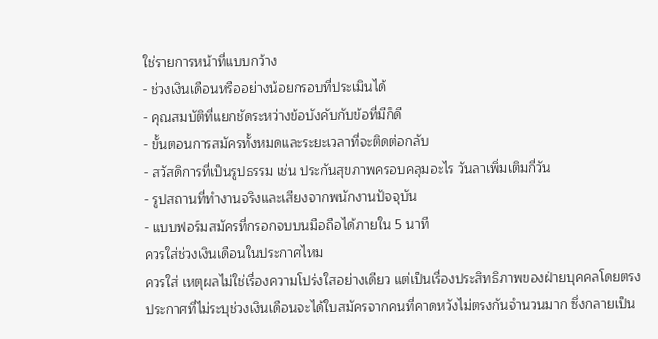ใช่รายการหน้าที่แบบกว้าง
- ช่วงเงินเดือนหรืออย่างน้อยกรอบที่ประเมินได้
- คุณสมบัติที่แยกชัดระหว่างข้อบังคับกับข้อที่มีก็ดี
- ขั้นตอนการสมัครทั้งหมดและระยะเวลาที่จะติดต่อกลับ
- สวัสดิการที่เป็นรูปธรรม เช่น ประกันสุขภาพครอบคลุมอะไร วันลาเพิ่มเติมกี่วัน
- รูปสถานที่ทำงานจริงและเสียงจากพนักงานปัจจุบัน
- แบบฟอร์มสมัครที่กรอกจบบนมือถือได้ภายใน 5 นาที
ควรใส่ช่วงเงินเดือนในประกาศไหม
ควรใส่ เหตุผลไม่ใช่เรื่องความโปร่งใสอย่างเดียว แต่เป็นเรื่องประสิทธิภาพของฝ่ายบุคคลโดยตรง ประกาศที่ไม่ระบุช่วงเงินเดือนจะได้ใบสมัครจากคนที่คาดหวังไม่ตรงกันจำนวนมาก ซึ่งกลายเป็น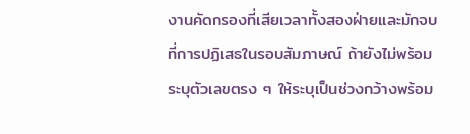งานคัดกรองที่เสียเวลาทั้งสองฝ่ายและมักจบที่การปฏิเสธในรอบสัมภาษณ์ ถ้ายังไม่พร้อมระบุตัวเลขตรง ๆ ให้ระบุเป็นช่วงกว้างพร้อม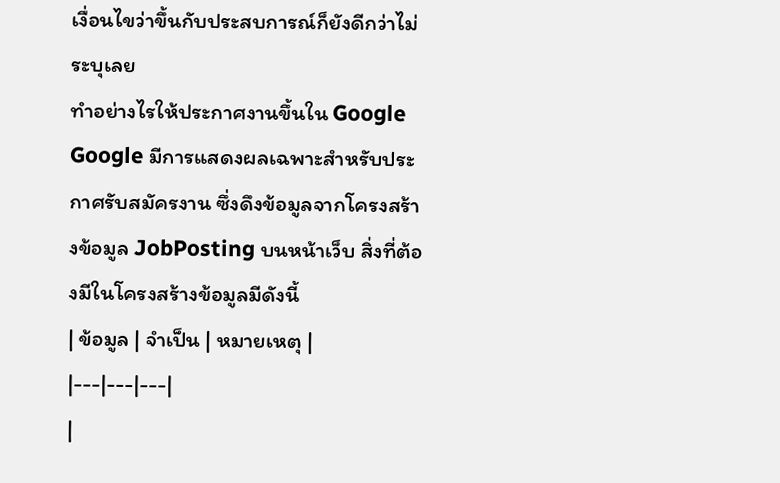เงื่อนไขว่าขึ้นกับประสบการณ์ก็ยังดีกว่าไม่ระบุเลย
ทำอย่างไรให้ประกาศงานขึ้นใน Google
Google มีการแสดงผลเฉพาะสำหรับประกาศรับสมัครงาน ซึ่งดึงข้อมูลจากโครงสร้างข้อมูล JobPosting บนหน้าเว็บ สิ่งที่ต้องมีในโครงสร้างข้อมูลมีดังนี้
| ข้อมูล | จำเป็น | หมายเหตุ |
|---|---|---|
|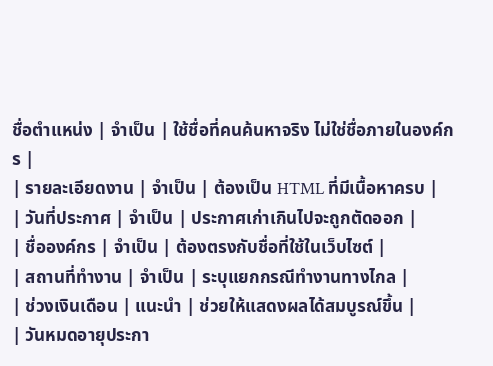ชื่อตำแหน่ง | จำเป็น | ใช้ชื่อที่คนค้นหาจริง ไม่ใช่ชื่อภายในองค์กร |
| รายละเอียดงาน | จำเป็น | ต้องเป็น HTML ที่มีเนื้อหาครบ |
| วันที่ประกาศ | จำเป็น | ประกาศเก่าเกินไปจะถูกตัดออก |
| ชื่อองค์กร | จำเป็น | ต้องตรงกับชื่อที่ใช้ในเว็บไซต์ |
| สถานที่ทำงาน | จำเป็น | ระบุแยกกรณีทำงานทางไกล |
| ช่วงเงินเดือน | แนะนำ | ช่วยให้แสดงผลได้สมบูรณ์ขึ้น |
| วันหมดอายุประกา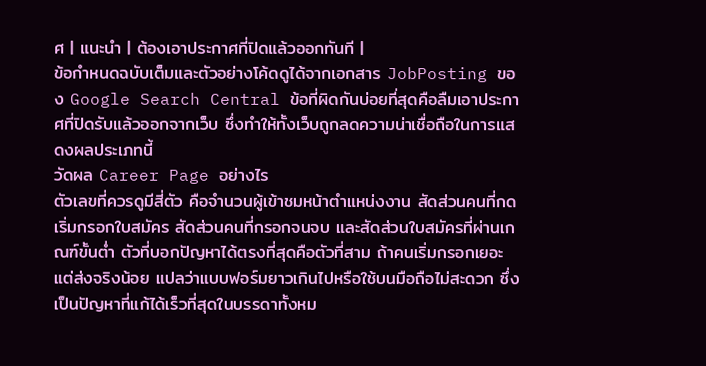ศ | แนะนำ | ต้องเอาประกาศที่ปิดแล้วออกทันที |
ข้อกำหนดฉบับเต็มและตัวอย่างโค้ดดูได้จากเอกสาร JobPosting ของ Google Search Central ข้อที่ผิดกันบ่อยที่สุดคือลืมเอาประกาศที่ปิดรับแล้วออกจากเว็บ ซึ่งทำให้ทั้งเว็บถูกลดความน่าเชื่อถือในการแสดงผลประเภทนี้
วัดผล Career Page อย่างไร
ตัวเลขที่ควรดูมีสี่ตัว คือจำนวนผู้เข้าชมหน้าตำแหน่งงาน สัดส่วนคนที่กดเริ่มกรอกใบสมัคร สัดส่วนคนที่กรอกจนจบ และสัดส่วนใบสมัครที่ผ่านเกณฑ์ขั้นต่ำ ตัวที่บอกปัญหาได้ตรงที่สุดคือตัวที่สาม ถ้าคนเริ่มกรอกเยอะแต่ส่งจริงน้อย แปลว่าแบบฟอร์มยาวเกินไปหรือใช้บนมือถือไม่สะดวก ซึ่งเป็นปัญหาที่แก้ได้เร็วที่สุดในบรรดาทั้งหม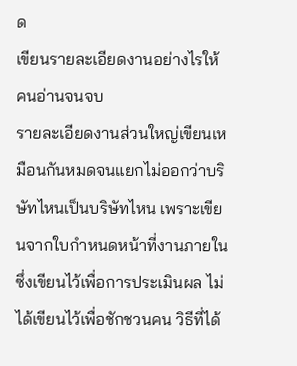ด
เขียนรายละเอียดงานอย่างไรให้คนอ่านจนจบ
รายละเอียดงานส่วนใหญ่เขียนเหมือนกันหมดจนแยกไม่ออกว่าบริษัทไหนเป็นบริษัทไหน เพราะเขียนจากใบกำหนดหน้าที่งานภายในซึ่งเขียนไว้เพื่อการประเมินผล ไม่ได้เขียนไว้เพื่อชักชวนคน วิธีที่ได้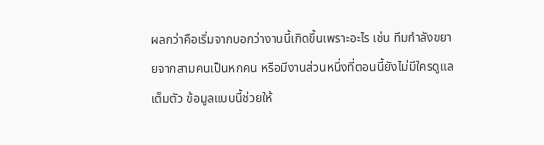ผลกว่าคือเริ่มจากบอกว่างานนี้เกิดขึ้นเพราะอะไร เช่น ทีมกำลังขยายจากสามคนเป็นหกคน หรือมีงานส่วนหนึ่งที่ตอนนี้ยังไม่มีใครดูแลเต็มตัว ข้อมูลแบบนี้ช่วยให้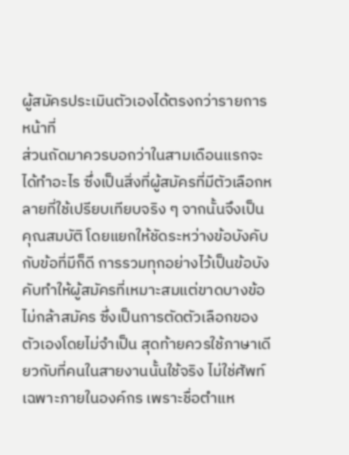ผู้สมัครประเมินตัวเองได้ตรงกว่ารายการหน้าที่
ส่วนถัดมาควรบอกว่าในสามเดือนแรกจะได้ทำอะไร ซึ่งเป็นสิ่งที่ผู้สมัครที่มีตัวเลือกหลายที่ใช้เปรียบเทียบจริง ๆ จากนั้นจึงเป็นคุณสมบัติ โดยแยกให้ชัดระหว่างข้อบังคับกับข้อที่มีก็ดี การรวมทุกอย่างไว้เป็นข้อบังคับทำให้ผู้สมัครที่เหมาะสมแต่ขาดบางข้อไม่กล้าสมัคร ซึ่งเป็นการตัดตัวเลือกของตัวเองโดยไม่จำเป็น สุดท้ายควรใช้ภาษาเดียวกับที่คนในสายงานนั้นใช้จริง ไม่ใช่ศัพท์เฉพาะภายในองค์กร เพราะชื่อตำแห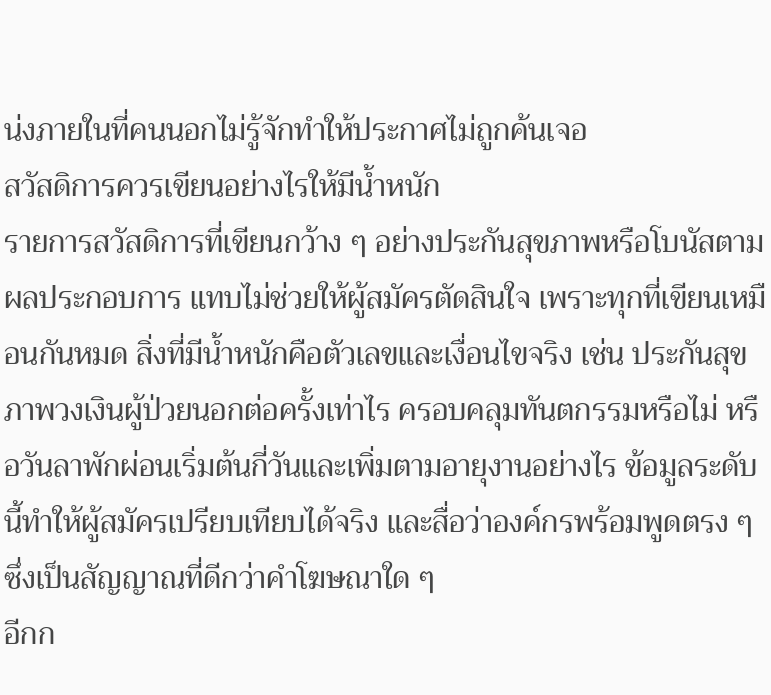น่งภายในที่คนนอกไม่รู้จักทำให้ประกาศไม่ถูกค้นเจอ
สวัสดิการควรเขียนอย่างไรให้มีน้ำหนัก
รายการสวัสดิการที่เขียนกว้าง ๆ อย่างประกันสุขภาพหรือโบนัสตามผลประกอบการ แทบไม่ช่วยให้ผู้สมัครตัดสินใจ เพราะทุกที่เขียนเหมือนกันหมด สิ่งที่มีน้ำหนักคือตัวเลขและเงื่อนไขจริง เช่น ประกันสุขภาพวงเงินผู้ป่วยนอกต่อครั้งเท่าไร ครอบคลุมทันตกรรมหรือไม่ หรือวันลาพักผ่อนเริ่มต้นกี่วันและเพิ่มตามอายุงานอย่างไร ข้อมูลระดับนี้ทำให้ผู้สมัครเปรียบเทียบได้จริง และสื่อว่าองค์กรพร้อมพูดตรง ๆ ซึ่งเป็นสัญญาณที่ดีกว่าคำโฆษณาใด ๆ
อีกก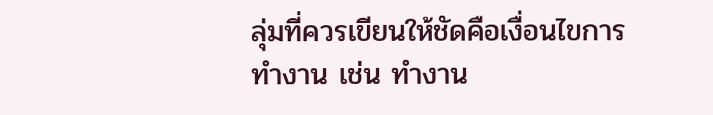ลุ่มที่ควรเขียนให้ชัดคือเงื่อนไขการทำงาน เช่น ทำงาน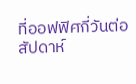ที่ออฟฟิศกี่วันต่อสัปดาห์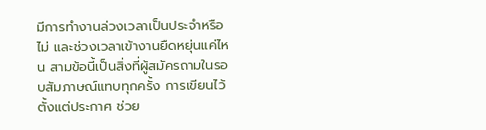มีการทำงานล่วงเวลาเป็นประจำหรือไม่ และช่วงเวลาเข้างานยืดหยุ่นแค่ไหน สามข้อนี้เป็นสิ่งที่ผู้สมัครถามในรอบสัมภาษณ์แทบทุกครั้ง การเขียนไว้ตั้งแต่ประกาศ ช่วย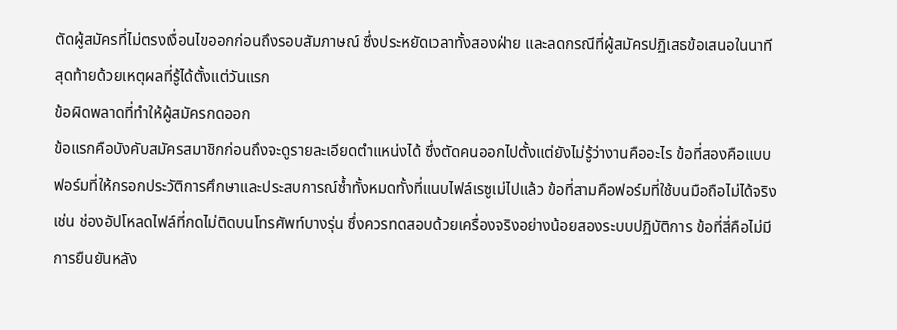ตัดผู้สมัครที่ไม่ตรงเงื่อนไขออกก่อนถึงรอบสัมภาษณ์ ซึ่งประหยัดเวลาทั้งสองฝ่าย และลดกรณีที่ผู้สมัครปฏิเสธข้อเสนอในนาทีสุดท้ายด้วยเหตุผลที่รู้ได้ตั้งแต่วันแรก
ข้อผิดพลาดที่ทำให้ผู้สมัครกดออก
ข้อแรกคือบังคับสมัครสมาชิกก่อนถึงจะดูรายละเอียดตำแหน่งได้ ซึ่งตัดคนออกไปตั้งแต่ยังไม่รู้ว่างานคืออะไร ข้อที่สองคือแบบฟอร์มที่ให้กรอกประวัติการศึกษาและประสบการณ์ซ้ำทั้งหมดทั้งที่แนบไฟล์เรซูเม่ไปแล้ว ข้อที่สามคือฟอร์มที่ใช้บนมือถือไม่ได้จริง เช่น ช่องอัปโหลดไฟล์ที่กดไม่ติดบนโทรศัพท์บางรุ่น ซึ่งควรทดสอบด้วยเครื่องจริงอย่างน้อยสองระบบปฏิบัติการ ข้อที่สี่คือไม่มีการยืนยันหลัง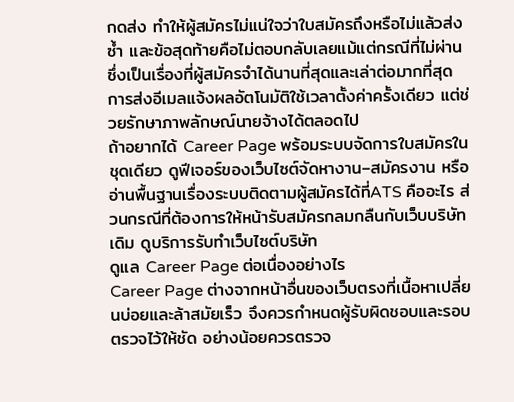กดส่ง ทำให้ผู้สมัครไม่แน่ใจว่าใบสมัครถึงหรือไม่แล้วส่งซ้ำ และข้อสุดท้ายคือไม่ตอบกลับเลยแม้แต่กรณีที่ไม่ผ่าน ซึ่งเป็นเรื่องที่ผู้สมัครจำได้นานที่สุดและเล่าต่อมากที่สุด การส่งอีเมลแจ้งผลอัตโนมัติใช้เวลาตั้งค่าครั้งเดียว แต่ช่วยรักษาภาพลักษณ์นายจ้างได้ตลอดไป
ถ้าอยากได้ Career Page พร้อมระบบจัดการใบสมัครในชุดเดียว ดูฟีเจอร์ของเว็บไซต์จัดหางาน–สมัครงาน หรืออ่านพื้นฐานเรื่องระบบติดตามผู้สมัครได้ที่ATS คืออะไร ส่วนกรณีที่ต้องการให้หน้ารับสมัครกลมกลืนกับเว็บบริษัทเดิม ดูบริการรับทำเว็บไซต์บริษัท
ดูแล Career Page ต่อเนื่องอย่างไร
Career Page ต่างจากหน้าอื่นของเว็บตรงที่เนื้อหาเปลี่ยนบ่อยและล้าสมัยเร็ว จึงควรกำหนดผู้รับผิดชอบและรอบตรวจไว้ให้ชัด อย่างน้อยควรตรวจ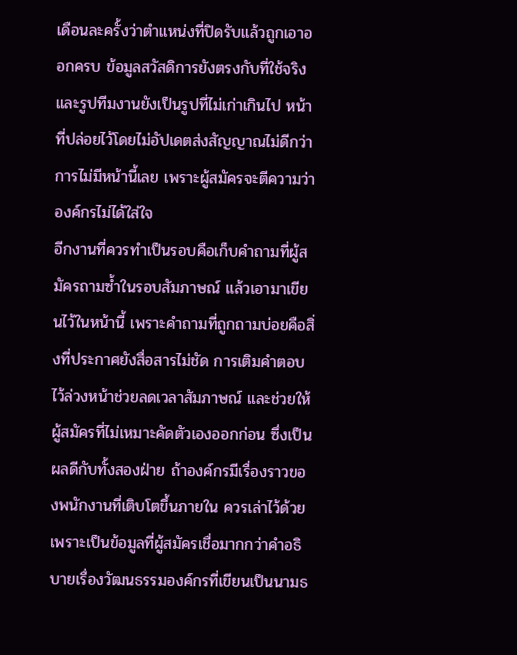เดือนละครั้งว่าตำแหน่งที่ปิดรับแล้วถูกเอาออกครบ ข้อมูลสวัสดิการยังตรงกับที่ใช้จริง และรูปทีมงานยังเป็นรูปที่ไม่เก่าเกินไป หน้าที่ปล่อยไว้โดยไม่อัปเดตส่งสัญญาณไม่ดีกว่าการไม่มีหน้านี้เลย เพราะผู้สมัครจะตีความว่าองค์กรไม่ได้ใส่ใจ
อีกงานที่ควรทำเป็นรอบคือเก็บคำถามที่ผู้สมัครถามซ้ำในรอบสัมภาษณ์ แล้วเอามาเขียนไว้ในหน้านี้ เพราะคำถามที่ถูกถามบ่อยคือสิ่งที่ประกาศยังสื่อสารไม่ชัด การเติมคำตอบไว้ล่วงหน้าช่วยลดเวลาสัมภาษณ์ และช่วยให้ผู้สมัครที่ไม่เหมาะคัดตัวเองออกก่อน ซึ่งเป็นผลดีกับทั้งสองฝ่าย ถ้าองค์กรมีเรื่องราวของพนักงานที่เติบโตขึ้นภายใน ควรเล่าไว้ด้วย เพราะเป็นข้อมูลที่ผู้สมัครเชื่อมากกว่าคำอธิบายเรื่องวัฒนธรรมองค์กรที่เขียนเป็นนามธ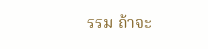รรม ถ้าจะ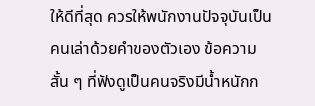ให้ดีที่สุด ควรให้พนักงานปัจจุบันเป็นคนเล่าด้วยคำของตัวเอง ข้อความสั้น ๆ ที่ฟังดูเป็นคนจริงมีน้ำหนักก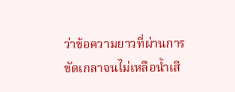ว่าข้อความยาวที่ผ่านการขัดเกลาจนไม่เหลือน้ำเสี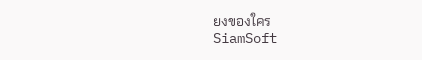ยงของใคร
SiamSoft